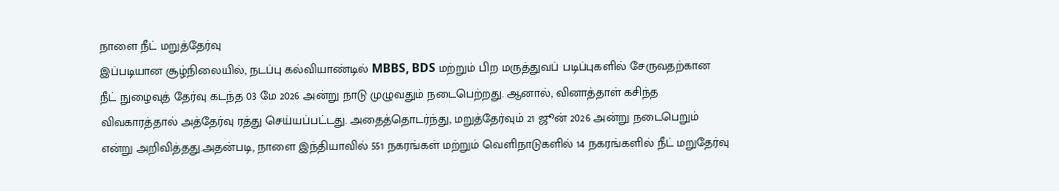நாளை நீட் மறுத்தேர்வு
இப்படியான சூழ்நிலையில், நடப்பு கல்வியாண்டில் MBBS, BDS மற்றும் பிற மருத்துவப் படிப்புகளில் சேருவதற்கான நீட் நுழைவுத் தேர்வு கடந்த 03 மே 2026 அன்று நாடு முழுவதும் நடைபெற்றது. ஆனால், வினாத்தாள் கசிந்த விவகாரத்தால் அத்தேர்வு ரத்து செய்யப்பட்டது. அதைத்தொடர்ந்து, மறுத்தேர்வும் 21 ஜூன் 2026 அன்று நடைபெறும் என்று அறிவித்தது.அதன்படி, நாளை இந்தியாவில் 551 நகரங்கள் மற்றும் வெளிநாடுகளில் 14 நகரங்களில் நீட் மறுதேர்வு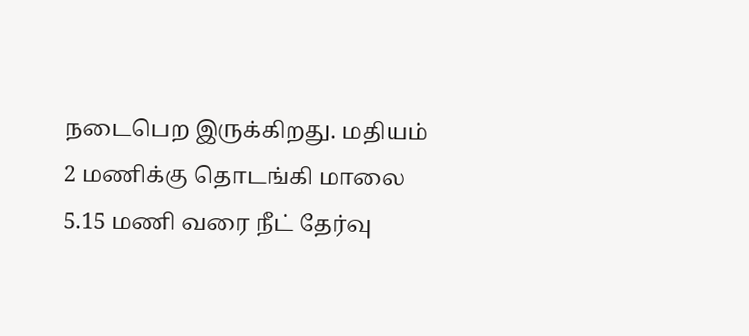நடைபெற இருக்கிறது. மதியம் 2 மணிக்கு தொடங்கி மாலை 5.15 மணி வரை நீட் தேர்வு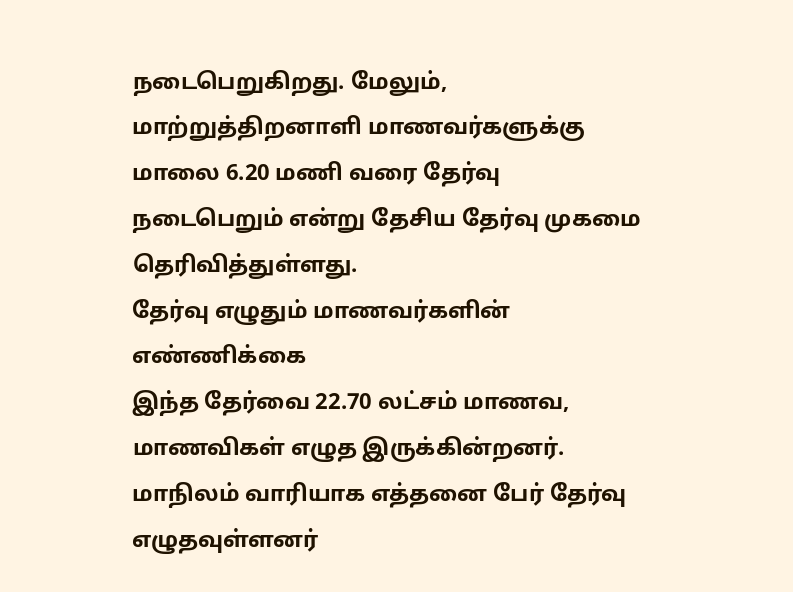நடைபெறுகிறது. மேலும், மாற்றுத்திறனாளி மாணவர்களுக்கு மாலை 6.20 மணி வரை தேர்வு நடைபெறும் என்று தேசிய தேர்வு முகமை தெரிவித்துள்ளது.
தேர்வு எழுதும் மாணவர்களின் எண்ணிக்கை
இந்த தேர்வை 22.70 லட்சம் மாணவ, மாணவிகள் எழுத இருக்கின்றனர். மாநிலம் வாரியாக எத்தனை பேர் தேர்வு எழுதவுள்ளனர்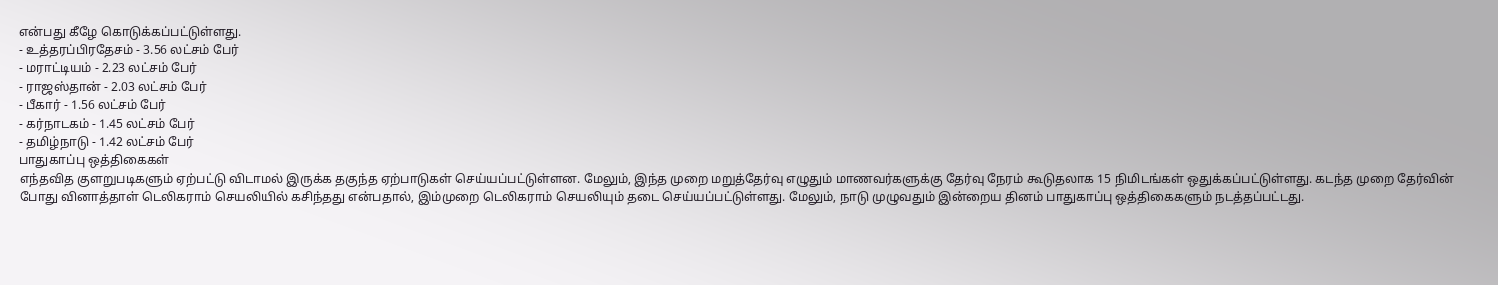என்பது கீழே கொடுக்கப்பட்டுள்ளது.
- உத்தரப்பிரதேசம் - 3.56 லட்சம் பேர்
- மராட்டியம் - 2.23 லட்சம் பேர்
- ராஜஸ்தான் - 2.03 லட்சம் பேர்
- பீகார் - 1.56 லட்சம் பேர்
- கர்நாடகம் - 1.45 லட்சம் பேர்
- தமிழ்நாடு - 1.42 லட்சம் பேர்
பாதுகாப்பு ஒத்திகைகள்
எந்தவித குளறுபடிகளும் ஏற்பட்டு விடாமல் இருக்க தகுந்த ஏற்பாடுகள் செய்யப்பட்டுள்ளன. மேலும், இந்த முறை மறுத்தேர்வு எழுதும் மாணவர்களுக்கு தேர்வு நேரம் கூடுதலாக 15 நிமிடங்கள் ஒதுக்கப்பட்டுள்ளது. கடந்த முறை தேர்வின் போது வினாத்தாள் டெலிகராம் செயலியில் கசிந்தது என்பதால், இம்முறை டெலிகராம் செயலியும் தடை செய்யப்பட்டுள்ளது. மேலும், நாடு முழுவதும் இன்றைய தினம் பாதுகாப்பு ஒத்திகைகளும் நடத்தப்பட்டது.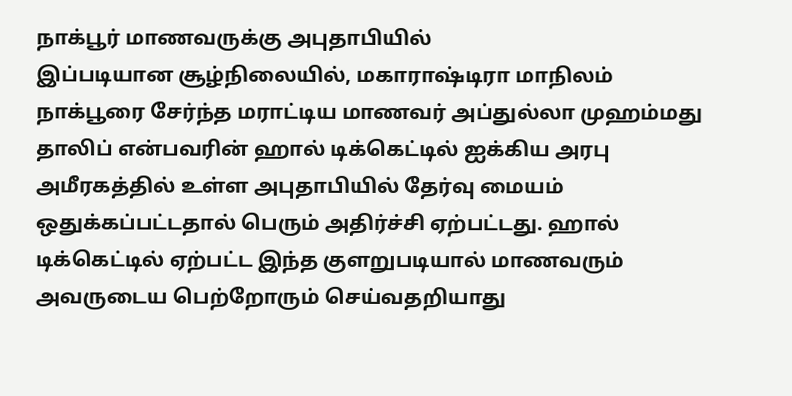நாக்பூர் மாணவருக்கு அபுதாபியில்
இப்படியான சூழ்நிலையில், மகாராஷ்டிரா மாநிலம் நாக்பூரை சேர்ந்த மராட்டிய மாணவர் அப்துல்லா முஹம்மது தாலிப் என்பவரின் ஹால் டிக்கெட்டில் ஐக்கிய அரபு அமீரகத்தில் உள்ள அபுதாபியில் தேர்வு மையம் ஒதுக்கப்பட்டதால் பெரும் அதிர்ச்சி ஏற்பட்டது. ஹால் டிக்கெட்டில் ஏற்பட்ட இந்த குளறுபடியால் மாணவரும் அவருடைய பெற்றோரும் செய்வதறியாது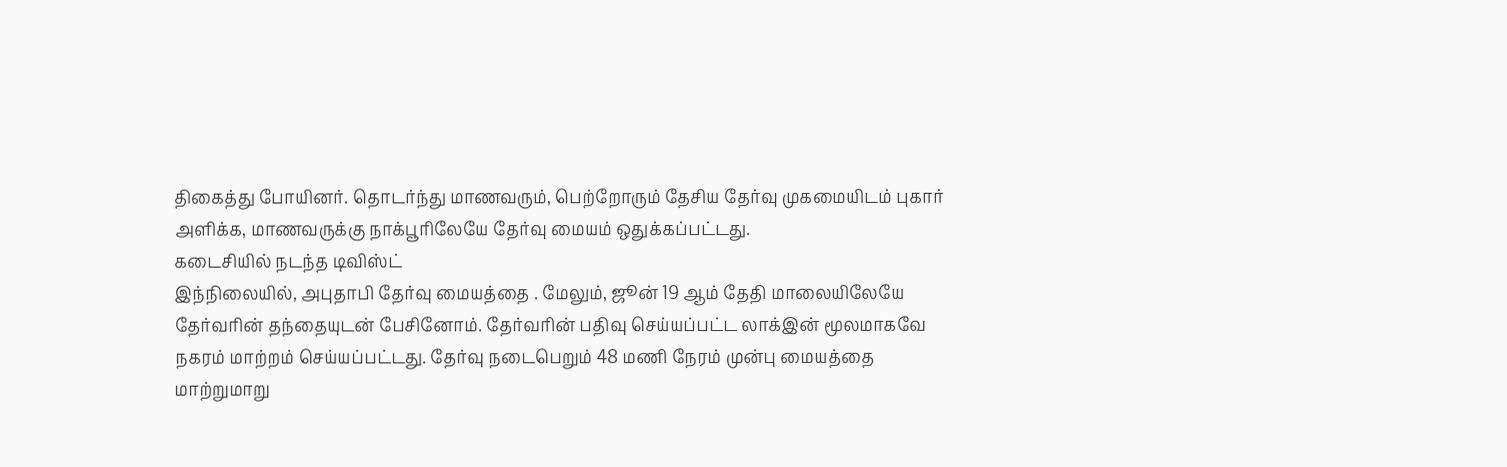திகைத்து போயினர். தொடர்ந்து மாணவரும், பெற்றோரும் தேசிய தேர்வு முகமையிடம் புகார் அளிக்க, மாணவருக்கு நாக்பூரிலேயே தேர்வு மையம் ஒதுக்கப்பட்டது.
கடைசியில் நடந்த டிவிஸ்ட்
இந்நிலையில், அபுதாபி தேர்வு மையத்தை . மேலும், ஜூன் 19 ஆம் தேதி மாலையிலேயே தேர்வரின் தந்தையுடன் பேசினோம். தேர்வரின் பதிவு செய்யப்பட்ட லாக்இன் மூலமாகவே நகரம் மாற்றம் செய்யப்பட்டது. தேர்வு நடைபெறும் 48 மணி நேரம் முன்பு மையத்தை மாற்றுமாறு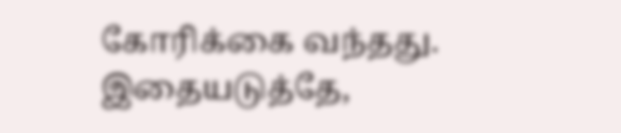கோரிக்கை வந்தது. இதையடுத்தே,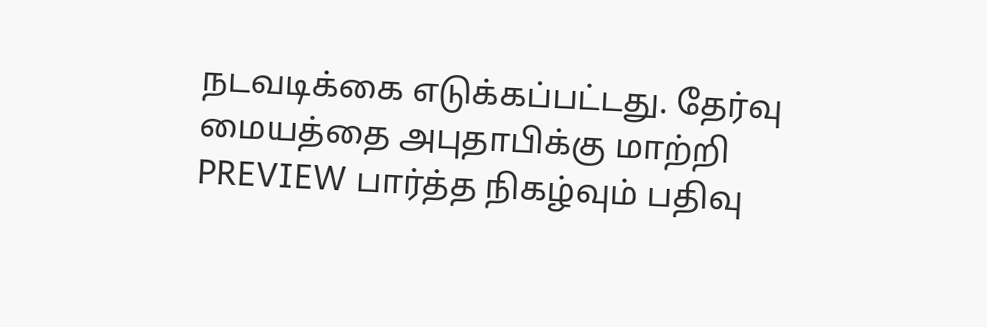நடவடிக்கை எடுக்கப்பட்டது. தேர்வு மையத்தை அபுதாபிக்கு மாற்றி PREVIEW பார்த்த நிகழ்வும் பதிவு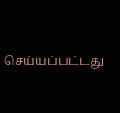செய்யப்பட்டது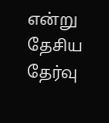என்று தேசிய தேர்வு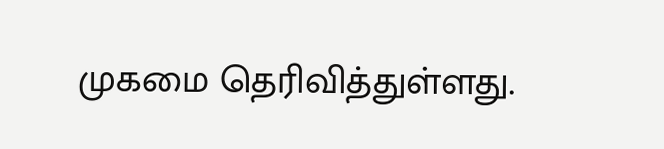முகமை தெரிவித்துள்ளது.